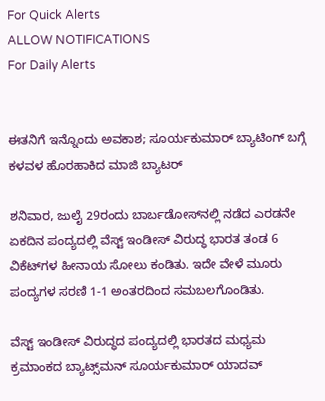For Quick Alerts
ALLOW NOTIFICATIONS
For Daily Alerts


ಈತನಿಗೆ ಇನ್ನೊಂದು ಅವಕಾಶ; ಸೂರ್ಯಕುಮಾರ್ ಬ್ಯಾಟಿಂಗ್ ಬಗ್ಗೆ ಕಳವಳ ಹೊರಹಾಕಿದ ಮಾಜಿ ಬ್ಯಾಟರ್

ಶನಿವಾರ, ಜುಲೈ 29ರಂದು ಬಾರ್ಬಡೋಸ್‌ನಲ್ಲಿ ನಡೆದ ಎರಡನೇ ಏಕದಿನ ಪಂದ್ಯದಲ್ಲಿ ವೆಸ್ಟ್ ಇಂಡೀಸ್ ವಿರುದ್ಧ ಭಾರತ ತಂಡ 6 ವಿಕೆಟ್‌ಗಳ ಹೀನಾಯ ಸೋಲು ಕಂಡಿತು. ಇದೇ ವೇಳೆ ಮೂರು ಪಂದ್ಯಗಳ ಸರಣಿ 1-1 ಅಂತರದಿಂದ ಸಮಬಲಗೊಂಡಿತು.

ವೆಸ್ಟ್ ಇಂಡೀಸ್ ವಿರುದ್ಧದ ಪಂದ್ಯದಲ್ಲಿ ಭಾರತದ ಮಧ್ಯಮ ಕ್ರಮಾಂಕದ ಬ್ಯಾಟ್ಸ್‌ಮನ್ ಸೂರ್ಯಕುಮಾರ್ ಯಾದವ್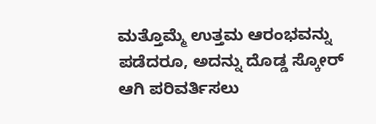ಮತ್ತೊಮ್ಮೆ ಉತ್ತಮ ಆರಂಭವನ್ನು ಪಡೆದರೂ, ಅದನ್ನು ದೊಡ್ಡ ಸ್ಕೋರ್ ಆಗಿ ಪರಿವರ್ತಿಸಲು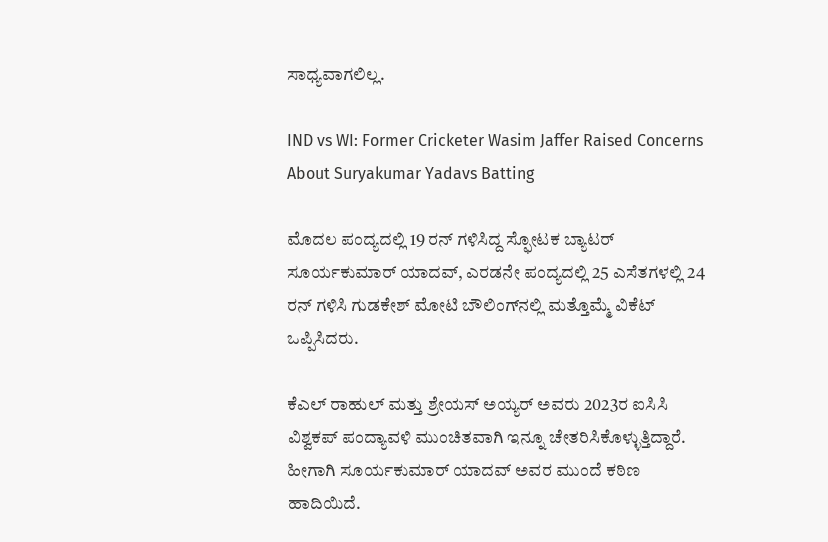ಸಾಧ್ಯವಾಗಲಿಲ್ಲ.

IND vs WI: Former Cricketer Wasim Jaffer Raised Concerns About Suryakumar Yadavs Batting

ಮೊದಲ ಪಂದ್ಯದಲ್ಲಿ 19 ರನ್ ಗಳಿಸಿದ್ದ ಸ್ಫೋಟಕ ಬ್ಯಾಟರ್ ಸೂರ್ಯಕುಮಾರ್ ಯಾದವ್, ಎರಡನೇ ಪಂದ್ಯದಲ್ಲಿ 25 ಎಸೆತಗಳಲ್ಲಿ 24 ರನ್ ಗಳಿಸಿ ಗುಡಕೇಶ್ ಮೋಟಿ ಬೌಲಿಂಗ್‌ನಲ್ಲಿ ಮತ್ತೊಮ್ಮೆ ವಿಕೆಟ್ ಒಪ್ಪಿಸಿದರು.

ಕೆಎಲ್ ರಾಹುಲ್ ಮತ್ತು ಶ್ರೇಯಸ್ ಅಯ್ಯರ್ ಅವರು 2023ರ ಐಸಿಸಿ ವಿಶ್ವಕಪ್ ಪಂದ್ಯಾವಳಿ ಮುಂಚಿತವಾಗಿ ಇನ್ನೂ ಚೇತರಿಸಿಕೊಳ್ಳುತ್ತಿದ್ದಾರೆ. ಹೀಗಾಗಿ ಸೂರ್ಯಕುಮಾರ್ ಯಾದವ್ ಅವರ ಮುಂದೆ ಕಠಿಣ ಹಾದಿಯಿದೆ.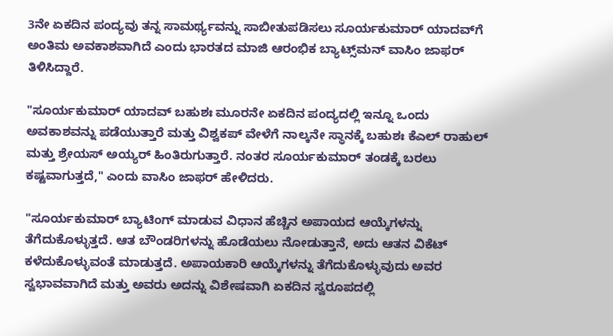3ನೇ ಏಕದಿನ ಪಂದ್ಯವು ತನ್ನ ಸಾಮರ್ಥ್ಯವನ್ನು ಸಾಬೀತುಪಡಿಸಲು ಸೂರ್ಯಕುಮಾರ್ ಯಾದವ್‌ಗೆ ಅಂತಿಮ ಅವಕಾಶವಾಗಿದೆ ಎಂದು ಭಾರತದ ಮಾಜಿ ಆರಂಭಿಕ ಬ್ಯಾಟ್ಸ್‌ಮನ್ ವಾಸಿಂ ಜಾಫರ್ ತಿಳಿಸಿದ್ದಾರೆ.

"ಸೂರ್ಯಕುಮಾರ್ ಯಾದವ್‌ ಬಹುಶಃ ಮೂರನೇ ಏಕದಿನ ಪಂದ್ಯದಲ್ಲಿ ಇನ್ನೂ ಒಂದು ಅವಕಾಶವನ್ನು ಪಡೆಯುತ್ತಾರೆ ಮತ್ತು ವಿಶ್ವಕಪ್‌ ವೇಳೆಗೆ ನಾಲ್ಕನೇ ಸ್ಥಾನಕ್ಕೆ ಬಹುಶಃ ಕೆಎಲ್ ರಾಹುಲ್ ಮತ್ತು ಶ್ರೇಯಸ್ ಅಯ್ಯರ್ ಹಿಂತಿರುಗುತ್ತಾರೆ. ನಂತರ ಸೂರ್ಯಕುಮಾರ್ ತಂಡಕ್ಕೆ ಬರಲು ಕಷ್ಟವಾಗುತ್ತದೆ," ಎಂದು ವಾಸಿಂ ಜಾಫರ್ ಹೇಳಿದರು.

"ಸೂರ್ಯಕುಮಾರ್ ಬ್ಯಾಟಿಂಗ್ ಮಾಡುವ ವಿಧಾನ ಹೆಚ್ಚಿನ ಅಪಾಯದ ಆಯ್ಕೆಗಳನ್ನು ತೆಗೆದುಕೊಳ್ಳುತ್ತದೆ. ಆತ ಬೌಂಡರಿಗಳನ್ನು ಹೊಡೆಯಲು ನೋಡುತ್ತಾನೆ, ಅದು ಆತನ ವಿಕೆಟ್ ಕಳೆದುಕೊಳ್ಳುವಂತೆ ಮಾಡುತ್ತದೆ. ಅಪಾಯಕಾರಿ ಆಯ್ಕೆಗಳನ್ನು ತೆಗೆದುಕೊಳ್ಳುವುದು ಅವರ ಸ್ವಭಾವವಾಗಿದೆ ಮತ್ತು ಅವರು ಅದನ್ನು ವಿಶೇಷವಾಗಿ ಏಕದಿನ ಸ್ವರೂಪದಲ್ಲಿ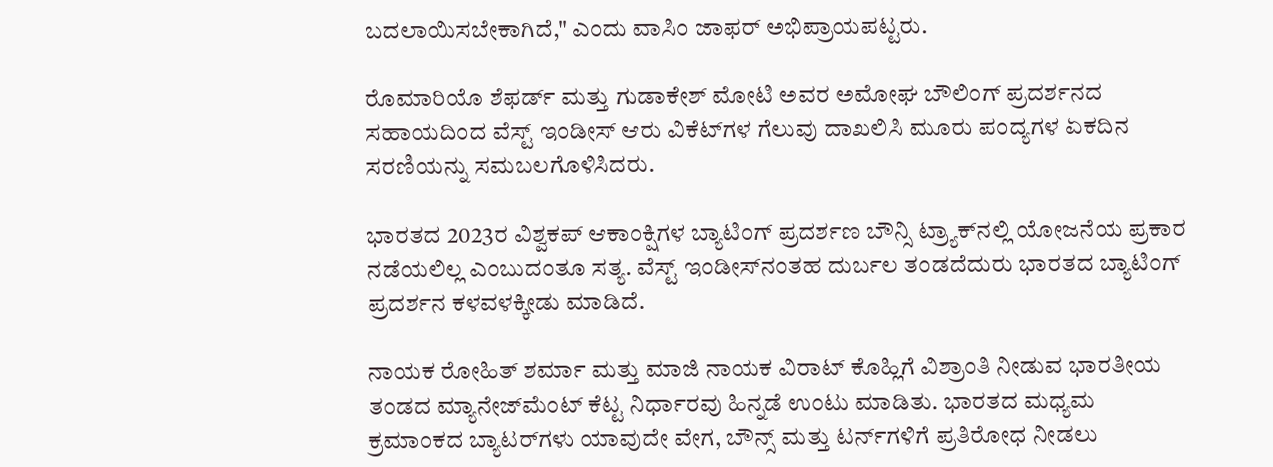ಬದಲಾಯಿಸಬೇಕಾಗಿದೆ," ಎಂದು ವಾಸಿಂ ಜಾಫರ್ ಅಭಿಪ್ರಾಯಪಟ್ಟರು.

ರೊಮಾರಿಯೊ ಶೆಫರ್ಡ್ ಮತ್ತು ಗುಡಾಕೇಶ್ ಮೋಟಿ ಅವರ ಅಮೋಘ ಬೌಲಿಂಗ್ ಪ್ರದರ್ಶನದ ಸಹಾಯದಿಂದ ವೆಸ್ಟ್ ಇಂಡೀಸ್ ಆರು ವಿಕೆಟ್‌ಗಳ ಗೆಲುವು ದಾಖಲಿಸಿ ಮೂರು ಪಂದ್ಯಗಳ ಏಕದಿನ ಸರಣಿಯನ್ನು ಸಮಬಲಗೊಳಿಸಿದರು.

ಭಾರತದ 2023ರ ವಿಶ್ವಕಪ್ ಆಕಾಂಕ್ಷಿಗಳ ಬ್ಯಾಟಿಂಗ್ ಪ್ರದರ್ಶಣ ಬೌನ್ಸಿ ಟ್ರ್ಯಾಕ್‌ನಲ್ಲಿ ಯೋಜನೆಯ ಪ್ರಕಾರ ನಡೆಯಲಿಲ್ಲ ಎಂಬುದಂತೂ ಸತ್ಯ. ವೆಸ್ಟ್ ಇಂಡೀಸ್‌ನಂತಹ ದುರ್ಬಲ ತಂಡದೆದುರು ಭಾರತದ ಬ್ಯಾಟಿಂಗ್ ಪ್ರದರ್ಶನ ಕಳವಳಕ್ಕೀಡು ಮಾಡಿದೆ.

ನಾಯಕ ರೋಹಿತ್ ಶರ್ಮಾ ಮತ್ತು ಮಾಜಿ ನಾಯಕ ವಿರಾಟ್ ಕೊಹ್ಲಿಗೆ ವಿಶ್ರಾಂತಿ ನೀಡುವ ಭಾರತೀಯ ತಂಡದ ಮ್ಯಾನೇಜ್‌ಮೆಂಟ್ ಕೆಟ್ಟ ನಿರ್ಧಾರವು ಹಿನ್ನಡೆ ಉಂಟು ಮಾಡಿತು. ಭಾರತದ ಮಧ್ಯಮ ಕ್ರಮಾಂಕದ ಬ್ಯಾಟರ್‌ಗಳು ಯಾವುದೇ ವೇಗ, ಬೌನ್ಸ್ ಮತ್ತು ಟರ್ನ್‌ಗಳಿಗೆ ಪ್ರತಿರೋಧ ನೀಡಲು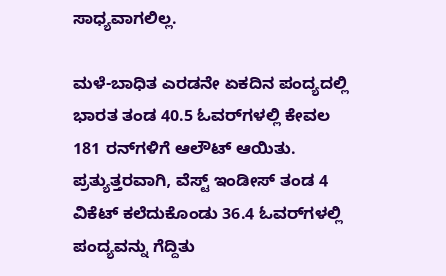ಸಾಧ್ಯವಾಗಲಿಲ್ಲ.

ಮಳೆ-ಬಾಧಿತ ಎರಡನೇ ಏಕದಿನ ಪಂದ್ಯದಲ್ಲಿ ಭಾರತ ತಂಡ 40.5 ಓವರ್‌ಗಳಲ್ಲಿ ಕೇವಲ 181 ರನ್‌ಗಳಿಗೆ ಆಲೌಟ್ ಆಯಿತು. ಪ್ರತ್ಯುತ್ತರವಾಗಿ, ವೆಸ್ಟ್ ಇಂಡೀಸ್ ತಂಡ 4 ವಿಕೆಟ್‌ ಕಲೆದುಕೊಂಡು 36.4 ಓವರ್‌ಗಳಲ್ಲಿ ಪಂದ್ಯವನ್ನು ಗೆದ್ದಿತು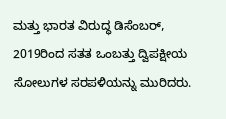ಮತ್ತು ಭಾರತ ವಿರುದ್ಧ ಡಿಸೆಂಬರ್, 2019ರಿಂದ ಸತತ ಒಂಬತ್ತು ದ್ವಿಪಕ್ಷೀಯ ಸೋಲುಗಳ ಸರಪಳಿಯನ್ನು ಮುರಿದರು.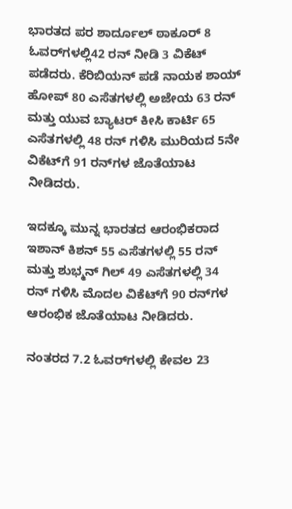ಭಾರತದ ಪರ ಶಾರ್ದೂಲ್ ಠಾಕೂರ್ 8 ಓವರ್‌ಗಳಲ್ಲಿ42 ರನ್ ನೀಡಿ 3 ವಿಕೆಟ್ ಪಡೆದರು. ಕೆರಿಬಿಯನ್ ಪಡೆ ನಾಯಕ ಶಾಯ್ ಹೋಪ್ 80 ಎಸೆತಗಳಲ್ಲಿ ಅಜೇಯ 63 ರನ್ ಮತ್ತು ಯುವ ಬ್ಯಾಟರ್ ಕೀಸಿ ಕಾರ್ಟಿ 65 ಎಸೆತಗಳಲ್ಲಿ 48 ರನ್ ಗಳಿಸಿ ಮುರಿಯದ 5ನೇ ವಿಕೆಟ್‌ಗೆ 91 ರನ್‌ಗಳ ಜೊತೆಯಾಟ ನೀಡಿದರು.

ಇದಕ್ಕೂ ಮುನ್ನ ಭಾರತದ ಆರಂಭಿಕರಾದ ಇಶಾನ್ ಕಿಶನ್ 55 ಎಸೆತಗಳಲ್ಲಿ 55 ರನ್ ಮತ್ತು ಶುಭ್ಮನ್ ಗಿಲ್ 49 ಎಸೆತಗಳಲ್ಲಿ 34 ರನ್‌ ಗಳಿಸಿ ಮೊದಲ ವಿಕೆಟ್‌ಗೆ 90 ರನ್‌ಗಳ ಆರಂಭಿಕ ಜೊತೆಯಾಟ ನೀಡಿದರು.

ನಂತರದ 7.2 ಓವರ್‌ಗಳಲ್ಲಿ ಕೇವಲ 23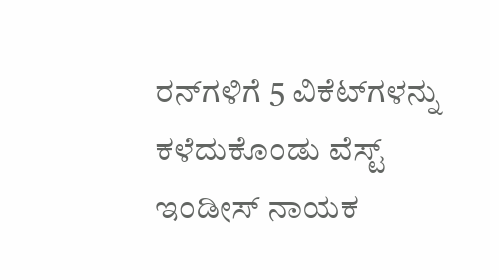ರನ್‌ಗಳಿಗೆ 5 ವಿಕೆಟ್‌ಗಳನ್ನು ಕಳೆದುಕೊಂಡು ವೆಸ್ಟ್ ಇಂಡೀಸ್ ನಾಯಕ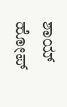ಶಾಯ್ ಹೋಪ್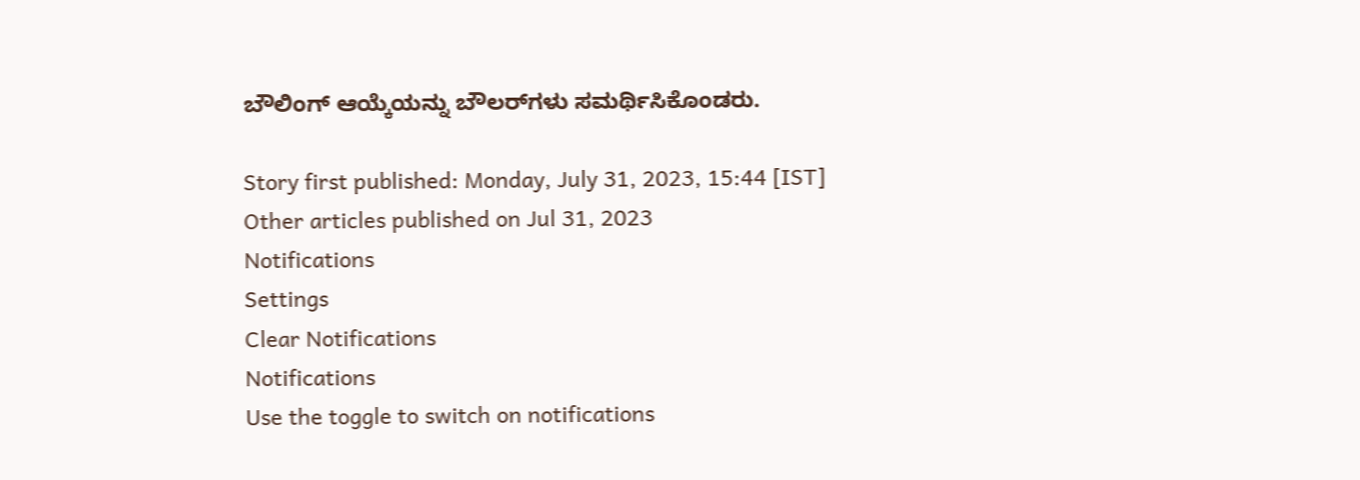ಬೌಲಿಂಗ್ ಆಯ್ಕೆಯನ್ನು ಬೌಲರ್‌ಗಳು ಸಮರ್ಥಿಸಿಕೊಂಡರು.

Story first published: Monday, July 31, 2023, 15:44 [IST]
Other articles published on Jul 31, 2023
Notifications
Settings
Clear Notifications
Notifications
Use the toggle to switch on notifications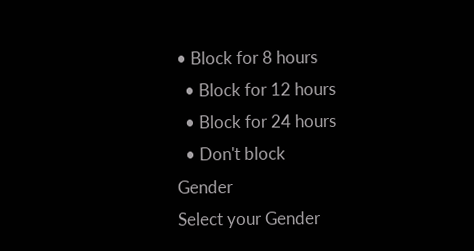• Block for 8 hours
  • Block for 12 hours
  • Block for 24 hours
  • Don't block
Gender
Select your Gender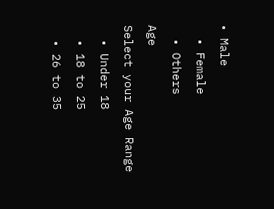• Male
  • Female
  • Others
Age
Select your Age Range
  • Under 18
  • 18 to 25
  • 26 to 35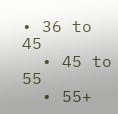• 36 to 45
  • 45 to 55
  • 55+